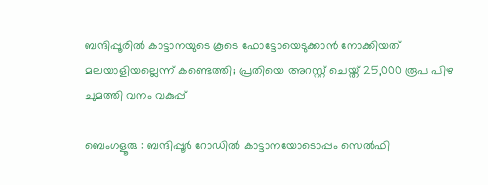ബന്ദിപ്പൂരില്‍ കാട്ടാനയുടെ കൂടെ ഫോട്ടോയെടുക്കാന്‍ നോക്കിയത് മലയാളിയല്ലെന്ന് കണ്ടെത്തി; പ്രതിയെ അറസ്റ്റ് ചെയ്ത് 25,000 രൂപ പിഴ ചുമത്തി വനം വകുപ്പ്

ബെംഗളൂരു : ബന്ദിപ്പൂർ റോഡിൽ കാട്ടാനയോടൊപ്പം സെൽഫി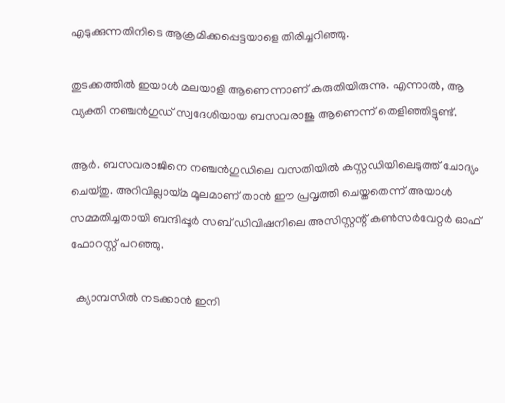എടുക്കുന്നതിനിടെ ആക്രമിക്കപ്പെട്ടയാളെ തിരിച്ചറിഞ്ഞു.

തുടക്കത്തിൽ ഇയാൾ മലയാളി ആണെന്നാണ് കരുതിയിരുന്നു. എന്നാൽ, ആ വ്യക്തി നഞ്ചൻഗുഡ് സ്വദേശിയായ ബസവരാജു ആണെന്ന് തെളിഞ്ഞിട്ടുണ്ട്.

ആർ. ബസവരാജിനെ നഞ്ചൻഗുഡിലെ വസതിയിൽ കസ്റ്റഡിയിലെടുത്ത് ചോദ്യം ചെയ്തു. അറിവില്ലായ്മ മൂലമാണ് താൻ ഈ പ്രവൃത്തി ചെയ്തതെന്ന് അയാൾ സമ്മതിച്ചതായി ബന്ദിപ്പൂർ സബ് ഡിവിഷനിലെ അസിസ്റ്റന്റ് കൺസർവേറ്റർ ഓഫ് ഫോറസ്റ്റ് പറഞ്ഞു.

  ക്യാമ്പസിൽ നടക്കാൻ ഇനി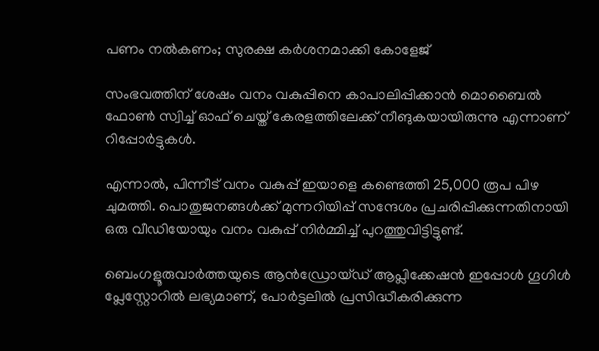പണം നൽകണം; സുരക്ഷ കർശനമാക്കി കോളേജ്

സംഭവത്തിന് ശേഷം വനം വകുപ്പിനെ കാപാലിപ്പിക്കാൻ മൊബൈൽ ഫോൺ സ്വിച്ച് ഓഫ് ചെയ്ത് കേരളത്തിലേക്ക് നീങുകയായിരുന്നു എന്നാണ് റിപ്പോർട്ടുകൾ.

എന്നാൽ, പിന്നീട് വനം വകുപ്പ് ഇയാളെ കണ്ടെത്തി 25,000 രൂപ പിഴ ചുമത്തി. പൊതുജനങ്ങൾക്ക് മുന്നറിയിപ്പ് സന്ദേശം പ്രചരിപ്പിക്കുന്നതിനായി ഒരു വീഡിയോയും വനം വകുപ്പ് നിർമ്മിച്ച് പുറത്തുവിട്ടിട്ടുണ്ട്.

ബെംഗളൂരുവാർത്തയുടെ ആൻഡ്രോയ്ഡ് ആപ്ലിക്കേഷൻ ഇപ്പോൾ ഗൂഗിൾ പ്ലേസ്റ്റോറിൽ ലഭ്യമാണ്, പോർട്ടലിൽ പ്രസിദ്ധീകരിക്കുന്ന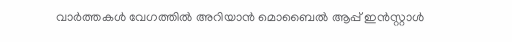വാർത്തകൾ വേഗത്തിൽ അറിയാൻ മൊബൈൽ ആപ്പ് ഇൻസ്റ്റാൾ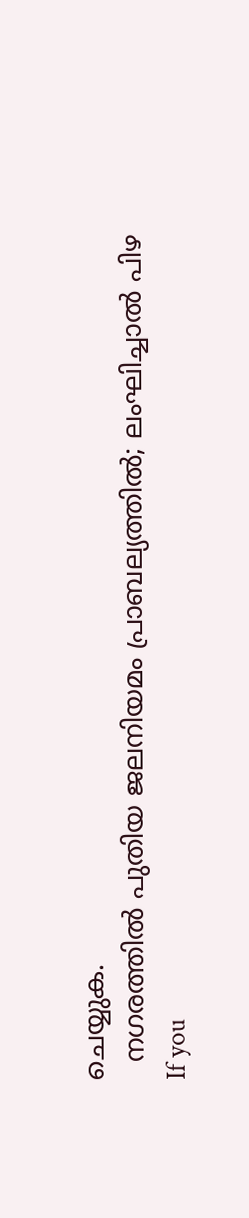ചെയ്യുക.
  നഗരത്തിൽ പുതിയ ജലനിയമം പ്രാബല്യത്തിൽ; ലംഘിച്ചാൽ പിഴ
If you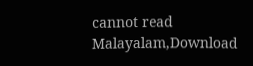cannot read Malayalam,Download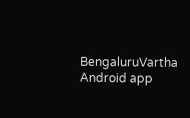BengaluruVartha Android app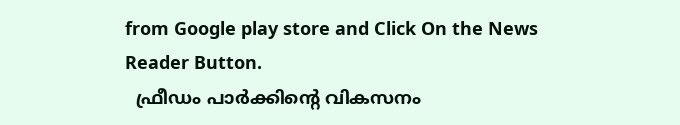from Google play store and Click On the News Reader Button.
  ഫ്രീഡം പാർക്കിന്റെ വികസനം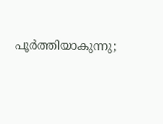പൂർത്തിയാകുന്നു;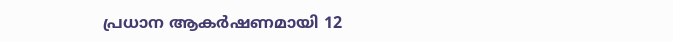പ്രധാന ആകർഷണമായി 12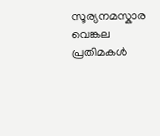സൂര്യനമസ്കാര വെങ്കല പ്രതിമകൾ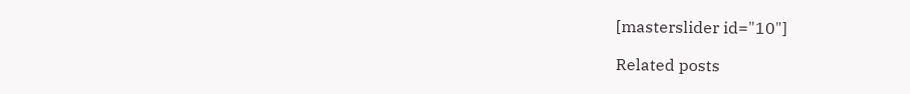[masterslider id="10"]

Related posts